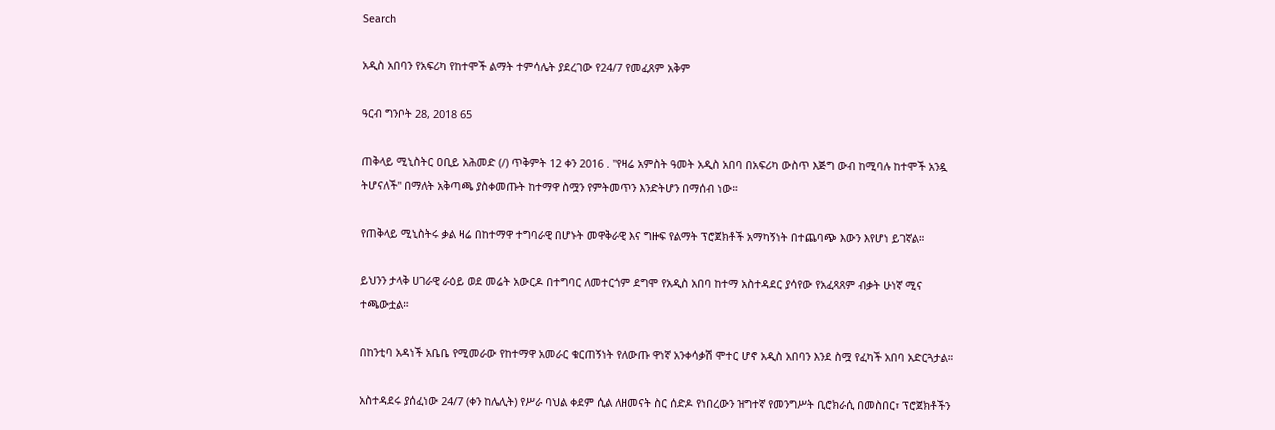Search

አዲስ አበባን የአፍሪካ የከተሞች ልማት ተምሳሌት ያደረገው የ24/7 የመፈጸም አቅም

ዓርብ ግንቦት 28, 2018 65

ጠቅላይ ሚኒስትር ዐቢይ አሕመድ (/) ጥቅምት 12 ቀን 2016 . "የዛሬ አምስት ዓመት አዲስ አበባ በአፍሪካ ውስጥ እጅግ ውብ ከሚባሉ ከተሞች አንዷ ትሆናለች" በማለት አቅጣጫ ያስቀመጡት ከተማዋ ስሟን የምትመጥን እንድትሆን በማሰብ ነው።

የጠቅላይ ሚኒስትሩ ቃል ዛሬ በከተማዋ ተግባራዊ በሆኑት መዋቅራዊ እና ግዙፍ የልማት ፕሮጀክቶች አማካኝነት በተጨባጭ እውን እየሆነ ይገኛል።

ይህንን ታላቅ ሀገራዊ ራዕይ ወደ መሬት አውርዶ በተግባር ለመተርጎም ደግሞ የአዲስ አበባ ከተማ አስተዳደር ያሳየው የአፈጻጸም ብቃት ሁነኛ ሚና ተጫውቷል።

በከንቲባ አዳነች አቤቤ የሚመራው የከተማዋ አመራር ቁርጠኝነት የለውጡ ዋነኛ አንቀሳቃሽ ሞተር ሆኖ አዲስ አበባን እንደ ስሟ የፈካች አበባ አድርጓታል።

አስተዳደሩ ያሰፈነው 24/7 (ቀን ከሌሊት) የሥራ ባህል ቀደም ሲል ለዘመናት ስር ሰድዶ የነበረውን ዝግተኛ የመንግሥት ቢሮክራሲ በመስበር፣ ፕሮጀክቶችን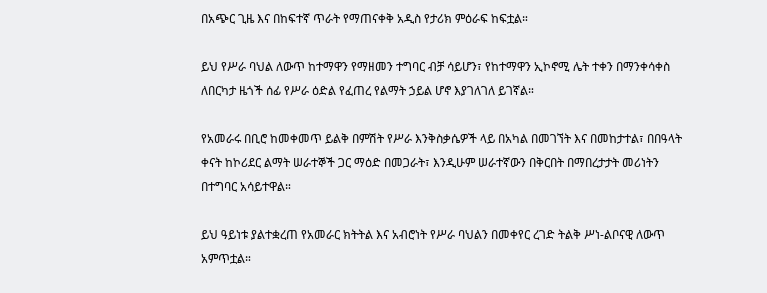በአጭር ጊዜ እና በከፍተኛ ጥራት የማጠናቀቅ አዲስ የታሪክ ምዕራፍ ከፍቷል።

ይህ የሥራ ባህል ለውጥ ከተማዋን የማዘመን ተግባር ብቻ ሳይሆን፣ የከተማዋን ኢኮኖሚ ሌት ተቀን በማንቀሳቀስ ለበርካታ ዜጎች ሰፊ የሥራ ዕድል የፈጠረ የልማት ኃይል ሆኖ እያገለገለ ይገኛል።

የአመራሩ በቢሮ ከመቀመጥ ይልቅ በምሽት የሥራ እንቅስቃሴዎች ላይ በአካል በመገኘት እና በመከታተል፣ በበዓላት ቀናት ከኮሪደር ልማት ሠራተኞች ጋር ማዕድ በመጋራት፣ እንዲሁም ሠራተኛውን በቅርበት በማበረታታት መሪነትን በተግባር አሳይተዋል።

ይህ ዓይነቱ ያልተቋረጠ የአመራር ክትትል እና አብሮነት የሥራ ባህልን በመቀየር ረገድ ትልቅ ሥነ-ልቦናዊ ለውጥ አምጥቷል።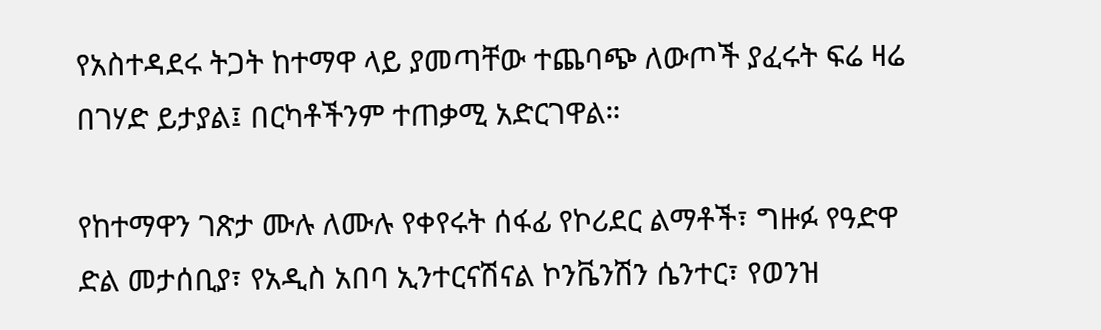የአስተዳደሩ ትጋት ከተማዋ ላይ ያመጣቸው ተጨባጭ ለውጦች ያፈሩት ፍሬ ዛሬ በገሃድ ይታያል፤ በርካቶችንም ተጠቃሚ አድርገዋል።

የከተማዋን ገጽታ ሙሉ ለሙሉ የቀየሩት ሰፋፊ የኮሪደር ልማቶች፣ ግዙፉ የዓድዋ ድል መታሰቢያ፣ የአዲስ አበባ ኢንተርናሽናል ኮንቬንሽን ሴንተር፣ የወንዝ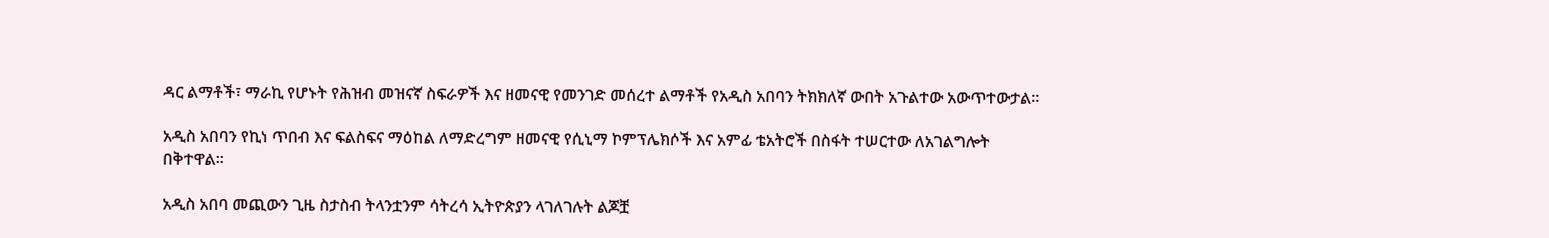ዳር ልማቶች፣ ማራኪ የሆኑት የሕዝብ መዝናኛ ስፍራዎች እና ዘመናዊ የመንገድ መሰረተ ልማቶች የአዲስ አበባን ትክክለኛ ውበት አጉልተው አውጥተውታል።

አዲስ አበባን የኪነ ጥበብ እና ፍልስፍና ማዕከል ለማድረግም ዘመናዊ የሲኒማ ኮምፕሌክሶች እና አምፊ ቴአትሮች በስፋት ተሠርተው ለአገልግሎት በቅተዋል።

አዲስ አበባ መጪውን ጊዜ ስታስብ ትላንቷንም ሳትረሳ ኢትዮጵያን ላገለገሉት ልጆቿ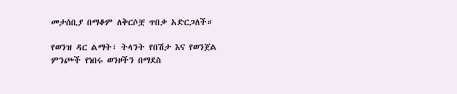መታሰቢያ በማቆም ለቅርሶቿ ጥበቃ አድርጋለች።

የወንዝ ዳር ልማት፣ ትላንት የበሽታ እና የወንጀል ምንጮች የነበሩ ወንዞችን በማደስ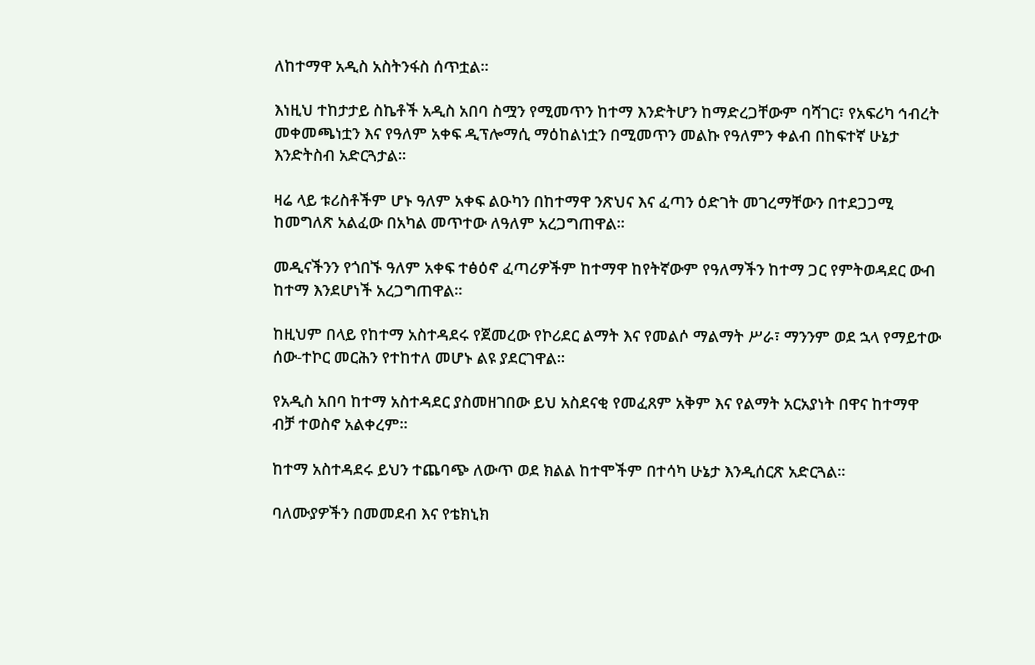ለከተማዋ አዲስ አስትንፋስ ሰጥቷል።

እነዚህ ተከታታይ ስኬቶች አዲስ አበባ ስሟን የሚመጥን ከተማ እንድትሆን ከማድረጋቸውም ባሻገር፣ የአፍሪካ ኅብረት መቀመጫነቷን እና የዓለም አቀፍ ዲፕሎማሲ ማዕከልነቷን በሚመጥን መልኩ የዓለምን ቀልብ በከፍተኛ ሁኔታ እንድትስብ አድርጓታል።

ዛሬ ላይ ቱሪስቶችም ሆኑ ዓለም አቀፍ ልዑካን በከተማዋ ንጽህና እና ፈጣን ዕድገት መገረማቸውን በተደጋጋሚ ከመግለጽ አልፈው በአካል መጥተው ለዓለም አረጋግጠዋል።

መዲናችንን የጎበኙ ዓለም አቀፍ ተፅዕኖ ፈጣሪዎችም ከተማዋ ከየትኛውም የዓለማችን ከተማ ጋር የምትወዳደር ውብ ከተማ እንደሆነች አረጋግጠዋል።

ከዚህም በላይ የከተማ አስተዳደሩ የጀመረው የኮሪደር ልማት እና የመልሶ ማልማት ሥራ፣ ማንንም ወደ ኋላ የማይተው ሰው-ተኮር መርሕን የተከተለ መሆኑ ልዩ ያደርገዋል።

የአዲስ አበባ ከተማ አስተዳደር ያስመዘገበው ይህ አስደናቂ የመፈጸም አቅም እና የልማት አርአያነት በዋና ከተማዋ ብቻ ተወስኖ አልቀረም።

ከተማ አስተዳደሩ ይህን ተጨባጭ ለውጥ ወደ ክልል ከተሞችም በተሳካ ሁኔታ እንዲሰርጽ አድርጓል።

ባለሙያዎችን በመመደብ እና የቴክኒክ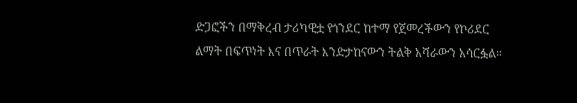ድጋፎችን በማቅረብ ታሪካዊቷ የጎንደር ከተማ የጀመረችውን የኮሪደር ልማት በፍጥነት እና በጥራት እንድታከናውን ትልቅ አሻራውን አሳርፏል።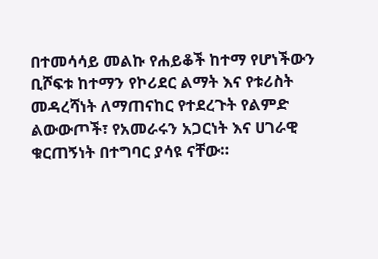በተመሳሳይ መልኩ የሐይቆች ከተማ የሆነችውን ቢሾፍቱ ከተማን የኮሪደር ልማት እና የቱሪስት መዳረሻነት ለማጠናከር የተደረጉት የልምድ ልውውጦች፣ የአመራሩን አጋርነት እና ሀገራዊ ቁርጠኝነት በተግባር ያሳዩ ናቸው።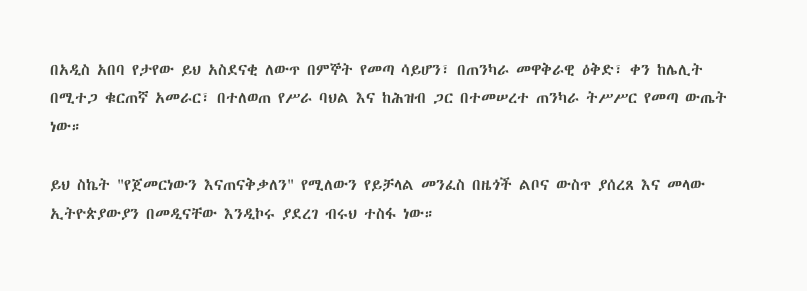በአዲስ አበባ የታየው ይህ አስደናቂ ለውጥ በምኞት የመጣ ሳይሆን፣ በጠንካራ መዋቅራዊ ዕቅድ፣ ቀን ከሌሊት በሚተጋ ቁርጠኛ አመራር፣ በተለወጠ የሥራ ባህል እና ከሕዝብ ጋር በተመሠረተ ጠንካራ ትሥሥር የመጣ ውጤት ነው።

ይህ ስኬት "የጀመርነውን እናጠናቅቃለን" የሚለውን የይቻላል መንፈስ በዜጎች ልቦና ውስጥ ያሰረጸ እና መላው ኢትዮጵያውያን በመዲናቸው እንዲኮሩ ያደረገ ብሩህ ተስፋ ነው።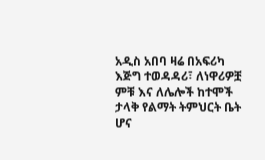አዲስ አበባ ዛሬ በአፍሪካ እጅግ ተወዳዳሪ፣ ለነዋሪዎቿ ምቹ እና ለሌሎች ከተሞች ታላቅ የልማት ትምህርት ቤት ሆና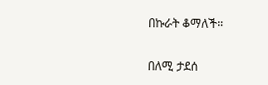በኩራት ቆማለች።

በለሚ ታደሰ